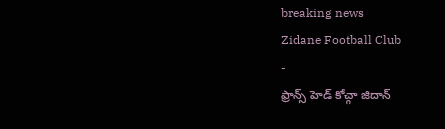breaking news
Zidane Football Club
-
ఫ్రాన్స్ హెడ్ కోచ్గా జిదాన్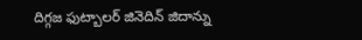దిగ్గజ ఫుట్బాలర్ జినెదిన్ జిదాన్ను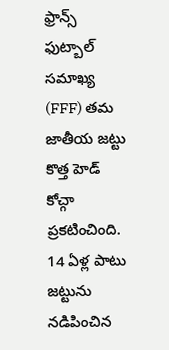ఫ్రాన్స్ ఫుట్బాల్ సమాఖ్య (FFF) తమ జాతీయ జట్టు కొత్త హెడ్ కోచ్గా ప్రకటించింది. 14 ఏళ్ల పాటు జట్టును నడిపించిన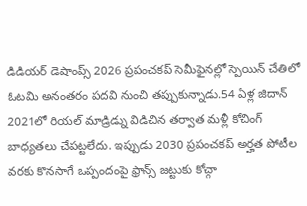డిడియర్ డెషాంప్స్ 2026 ప్రపంచకప్ సెమీఫైనల్లో స్పెయిన్ చేతిలో ఓటమి అనంతరం పదవి నుంచి తప్పుకున్నాడు.54 ఏళ్ల జిదాన్ 2021లో రియల్ మాడ్రిడ్ను విడిచిన తర్వాత మళ్లీ కోచింగ్ బాధ్యతలు చేపట్టలేదు. ఇప్పుడు 2030 ప్రపంచకప్ అర్హత పోటీల వరకు కొనసాగే ఒప్పందంపై ఫ్రాన్స్ జట్టుకు కోచ్గా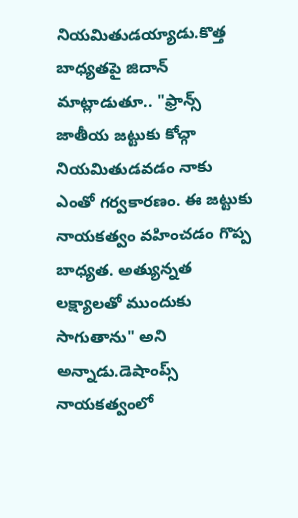నియమితుడయ్యాడు.కొత్త బాధ్యతపై జిదాన్ మాట్లాడుతూ.. "ఫ్రాన్స్ జాతీయ జట్టుకు కోచ్గా నియమితుడవడం నాకు ఎంతో గర్వకారణం. ఈ జట్టుకు నాయకత్వం వహించడం గొప్ప బాధ్యత. అత్యున్నత లక్ష్యాలతో ముందుకు సాగుతాను" అని అన్నాడు.డెషాంప్స్ నాయకత్వంలో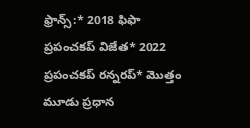ఫ్రాన్స్:* 2018 ఫిఫా ప్రపంచకప్ విజేత* 2022 ప్రపంచకప్ రన్నరప్* మొత్తం మూడు ప్రధాన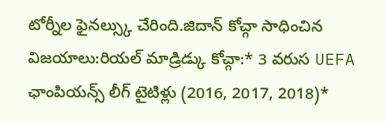టోర్నీల ఫైనల్స్కు చేరింది.జిదాన్ కోచ్గా సాధించిన విజయాలు:రియల్ మాడ్రిడ్కు కోచ్గా:* 3 వరుస UEFA ఛాంపియన్స్ లీగ్ టైటిళ్లు (2016, 2017, 2018)*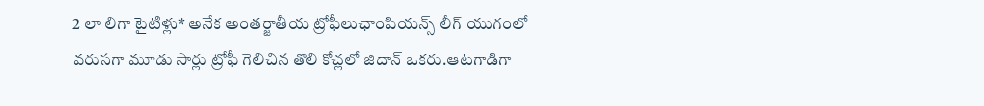2 లా లిగా టైటిళ్లు* అనేక అంతర్జాతీయ ట్రోఫీలుఛాంపియన్స్ లీగ్ యుగంలో వరుసగా మూడు సార్లు ట్రోఫీ గెలిచిన తొలి కోచ్లలో జిదాన్ ఒకరు.ఆటగాడిగా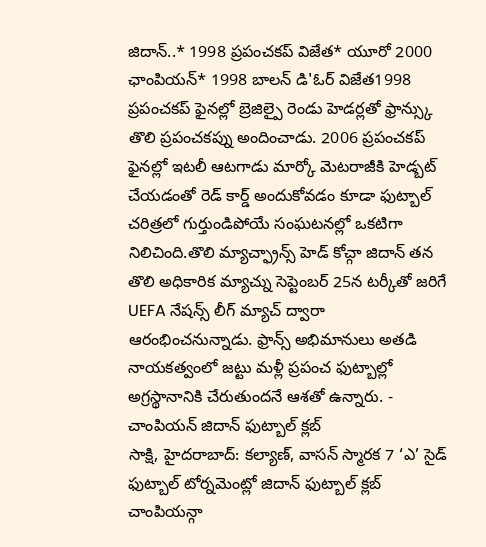జిదాన్..* 1998 ప్రపంచకప్ విజేత* యూరో 2000 ఛాంపియన్* 1998 బాలన్ డి'ఓర్ విజేత1998 ప్రపంచకప్ ఫైనల్లో బ్రెజిల్పై రెండు హెడర్లతో ఫ్రాన్స్కు తొలి ప్రపంచకప్ను అందించాడు. 2006 ప్రపంచకప్ ఫైనల్లో ఇటలీ ఆటగాడు మార్కో మెటరాజీకి హెడ్బట్ చేయడంతో రెడ్ కార్డ్ అందుకోవడం కూడా ఫుట్బాల్ చరిత్రలో గుర్తుండిపోయే సంఘటనల్లో ఒకటిగా నిలిచింది.తొలి మ్యాచ్ఫ్రాన్స్ హెడ్ కోచ్గా జిదాన్ తన తొలి అధికారిక మ్యాచ్ను సెప్టెంబర్ 25న టర్కీతో జరిగే UEFA నేషన్స్ లీగ్ మ్యాచ్ ద్వారా ఆరంభించనున్నాడు. ఫ్రాన్స్ అభిమానులు అతడి నాయకత్వంలో జట్టు మళ్లీ ప్రపంచ ఫుట్బాల్లో అగ్రస్థానానికి చేరుతుందనే ఆశతో ఉన్నారు. -
చాంపియన్ జిదాన్ ఫుట్బాల్ క్లబ్
సాక్షి, హైదరాబాద్: కల్యాణ్, వాసన్ స్మారక 7 ‘ఎ’ సైడ్ ఫుట్బాల్ టోర్నమెంట్లో జిదాన్ ఫుట్బాల్ క్లబ్ చాంపియన్గా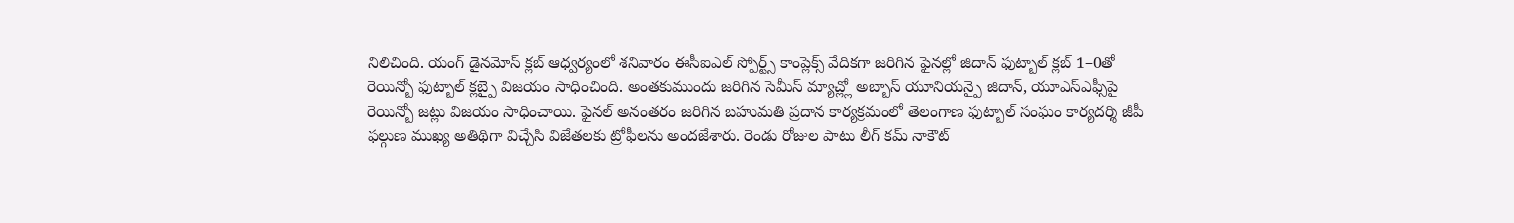నిలిచింది. యంగ్ డైనమోస్ క్లబ్ ఆధ్వర్యంలో శనివారం ఈసీఐఎల్ స్పోర్ట్స్ కాంప్లెక్స్ వేదికగా జరిగిన ఫైనల్లో జిదాన్ ఫుట్బాల్ క్లబ్ 1–0తో రెయిన్బో ఫుట్బాల్ క్లబ్పై విజయం సాధించింది. అంతకుముందు జరిగిన సెమీస్ మ్యాచ్ల్లో అబ్బాస్ యూనియన్పై జిదాన్, యూఎస్ఎఫ్సీపై రెయిన్బో జట్లు విజయం సాధించాయి. ఫైనల్ అనంతరం జరిగిన బహుమతి ప్రదాన కార్యక్రమంలో తెలంగాణ ఫుట్బాల్ సంఘం కార్యదర్శి జీపీ ఫల్గుణ ముఖ్య అతిథిగా విచ్చేసి విజేతలకు ట్రోఫీలను అందజేశారు. రెండు రోజుల పాటు లీగ్ కమ్ నాకౌట్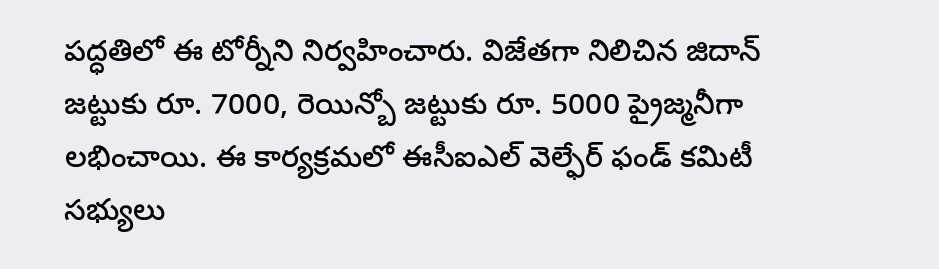పద్ధతిలో ఈ టోర్నీని నిర్వహించారు. విజేతగా నిలిచిన జిదాన్ జట్టుకు రూ. 7000, రెయిన్బో జట్టుకు రూ. 5000 ప్రైజ్మనీగా లభించాయి. ఈ కార్యక్రమలో ఈసీఐఎల్ వెల్ఫేర్ ఫండ్ కమిటీ సభ్యులు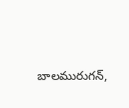బాలమురుగన్,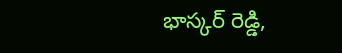భాస్కర్ రెడ్డి,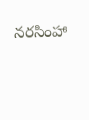నరసింహా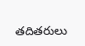తదితరులు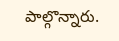పాల్గొన్నారు.